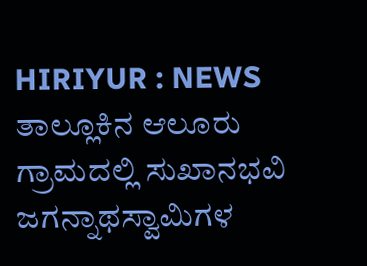HIRIYUR : NEWS ತಾಲ್ಲೂಕಿನ ಆಲೂರು ಗ್ರಾಮದಲ್ಲಿ ಸುಖಾನಭವಿ ಜಗನ್ನಾಥಸ್ವಾಮಿಗಳ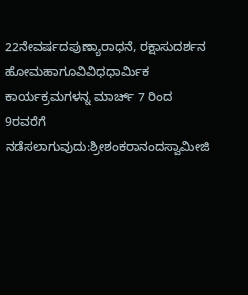22ನೇವರ್ಷದಪುಣ್ಯಾರಾಧನೆ, ರಕ್ಷಾಸುದರ್ಶನ ಹೋಮಹಾಗೂವಿವಿಧಧಾರ್ಮಿಕ ಕಾರ್ಯಕ್ರಮಗಳನ್ನ ಮಾರ್ಚ್ 7 ರಿಂದ 9ರವರೆಗೆ ನಡೆಸಲಾಗುವುದು:ಶ್ರೀಶಂಕರಾನಂದಸ್ವಾಮೀಜಿ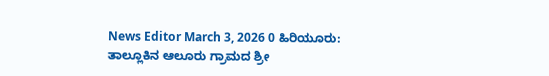News Editor March 3, 2026 0 ಹಿರಿಯೂರು: ತಾಲ್ಲೂಕಿನ ಆಲೂರು ಗ್ರಾಮದ ಶ್ರೀ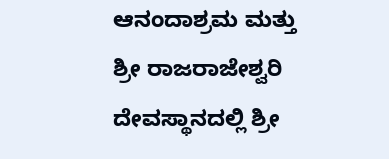ಆನಂದಾಶ್ರಮ ಮತ್ತು ಶ್ರೀ ರಾಜರಾಜೇಶ್ವರಿ ದೇವಸ್ಥಾನದಲ್ಲಿ ಶ್ರೀ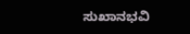ಸುಖಾನಭವಿ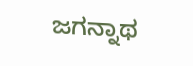ಜಗನ್ನಾಥ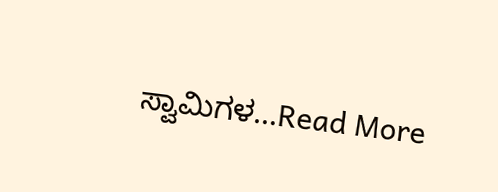ಸ್ವಾಮಿಗಳ...Read More